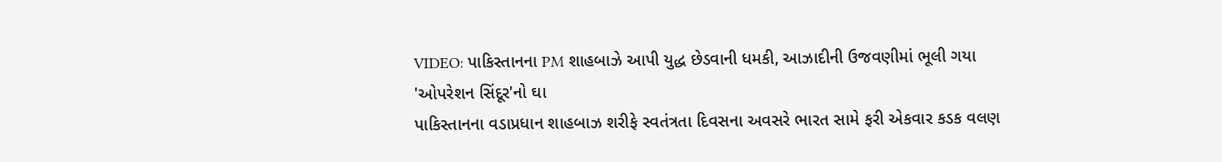VIDEO: પાકિસ્તાનના PM શાહબાઝે આપી યુદ્ધ છેડવાની ધમકી, આઝાદીની ઉજવણીમાં ભૂલી ગયા 'ઓપરેશન સિંદૂર'નો ઘા
પાકિસ્તાનના વડાપ્રધાન શાહબાઝ શરીફે સ્વતંત્રતા દિવસના અવસરે ભારત સામે ફરી એકવાર કડક વલણ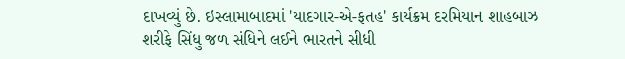દાખવ્યું છે. ઇસ્લામાબાદમાં 'યાદગાર-એ-ફતહ' કાર્યક્રમ દરમિયાન શાહબાઝ શરીફે સિંધુ જળ સંધિને લઈને ભારતને સીધી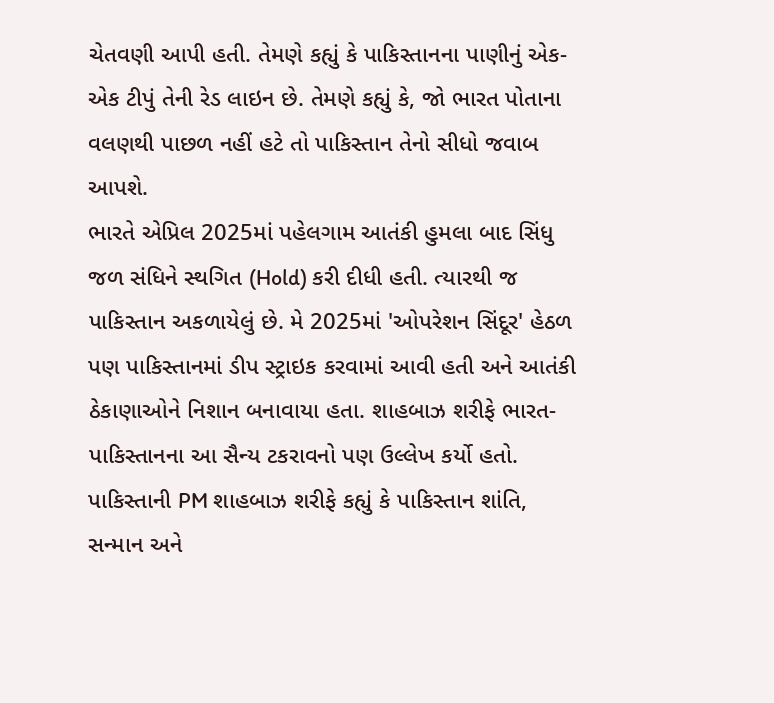ચેતવણી આપી હતી. તેમણે કહ્યું કે પાકિસ્તાનના પાણીનું એક-એક ટીપું તેની રેડ લાઇન છે. તેમણે કહ્યું કે, જો ભારત પોતાના વલણથી પાછળ નહીં હટે તો પાકિસ્તાન તેનો સીધો જવાબ આપશે.
ભારતે એપ્રિલ 2025માં પહેલગામ આતંકી હુમલા બાદ સિંધુ જળ સંધિને સ્થગિત (Hold) કરી દીધી હતી. ત્યારથી જ પાકિસ્તાન અકળાયેલું છે. મે 2025માં 'ઓપરેશન સિંદૂર' હેઠળ પણ પાકિસ્તાનમાં ડીપ સ્ટ્રાઇક કરવામાં આવી હતી અને આતંકી ઠેકાણાઓને નિશાન બનાવાયા હતા. શાહબાઝ શરીફે ભારત-પાકિસ્તાનના આ સૈન્ય ટકરાવનો પણ ઉલ્લેખ કર્યો હતો.
પાકિસ્તાની PM શાહબાઝ શરીફે કહ્યું કે પાકિસ્તાન શાંતિ, સન્માન અને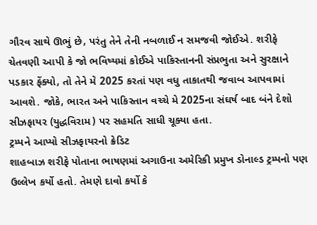ગૌરવ સાથે ઊભું છે, પરંતુ તેને તેની નબળાઈ ન સમજવી જોઈએ. શરીફે ચેતવણી આપી કે જો ભવિષ્યમાં કોઈએ પાકિસ્તાનની સંપ્રભુતા અને સુરક્ષાને પડકાર ફેંક્યો, તો તેને મે 2025 કરતાં પણ વધુ તાકાતથી જવાબ આપવામાં આવશે. જોકે, ભારત અને પાકિસ્તાન વચ્ચે મે 2025ના સંઘર્ષ બાદ બંને દેશો સીઝફાયર (યુદ્ધવિરામ) પર સહમતિ સાધી ચૂક્યા હતા.
ટ્રમ્પને આપ્યો સીઝફાયરનો ક્રેડિટ
શાહબાઝ શરીફે પોતાના ભાષણમાં અગાઉના અમેરિકી પ્રમુખ ડોનાલ્ડ ટ્રમ્પનો પણ ઉલ્લેખ કર્યો હતો. તેમણે દાવો કર્યો કે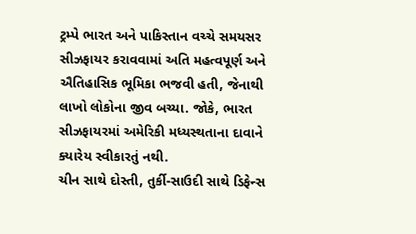ટ્રમ્પે ભારત અને પાકિસ્તાન વચ્ચે સમયસર સીઝફાયર કરાવવામાં અતિ મહત્વપૂર્ણ અને ઐતિહાસિક ભૂમિકા ભજવી હતી, જેનાથી લાખો લોકોના જીવ બચ્યા. જોકે, ભારત સીઝફાયરમાં અમેરિકી મધ્યસ્થતાના દાવાને ક્યારેય સ્વીકારતું નથી.
ચીન સાથે દોસ્તી, તુર્કી-સાઉદી સાથે ડિફેન્સ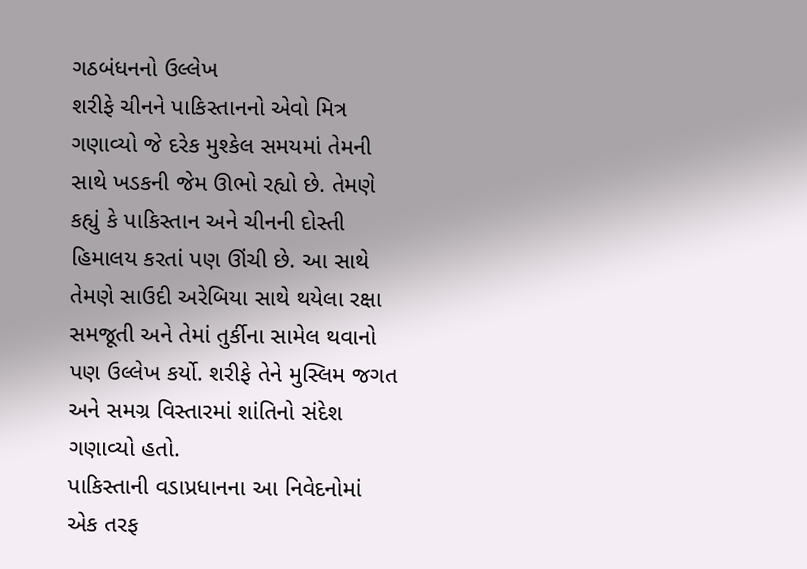ગઠબંધનનો ઉલ્લેખ
શરીફે ચીનને પાકિસ્તાનનો એવો મિત્ર ગણાવ્યો જે દરેક મુશ્કેલ સમયમાં તેમની સાથે ખડકની જેમ ઊભો રહ્યો છે. તેમણે કહ્યું કે પાકિસ્તાન અને ચીનની દોસ્તી હિમાલય કરતાં પણ ઊંચી છે. આ સાથે તેમણે સાઉદી અરેબિયા સાથે થયેલા રક્ષા સમજૂતી અને તેમાં તુર્કીના સામેલ થવાનો પણ ઉલ્લેખ કર્યો. શરીફે તેને મુસ્લિમ જગત અને સમગ્ર વિસ્તારમાં શાંતિનો સંદેશ ગણાવ્યો હતો.
પાકિસ્તાની વડાપ્રધાનના આ નિવેદનોમાં એક તરફ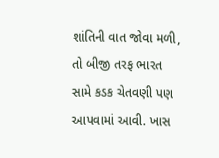શાંતિની વાત જોવા મળી, તો બીજી તરફ ભારત સામે કડક ચેતવણી પણ આપવામાં આવી. ખાસ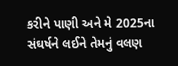કરીને પાણી અને મે 2025ના સંઘર્ષને લઈને તેમનું વલણ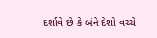દર્શાવે છે કે બંને દેશો વચ્ચે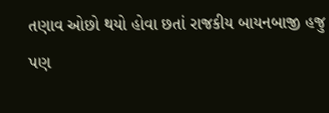તણાવ ઓછો થયો હોવા છતાં રાજકીય બાયનબાજી હજુ પણ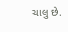ચાલુ છે.